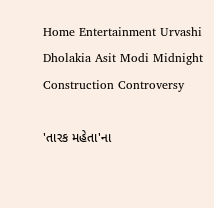Home Entertainment Urvashi Dholakia Asit Modi Midnight Construction Controversy

'તારક મહેતા'ના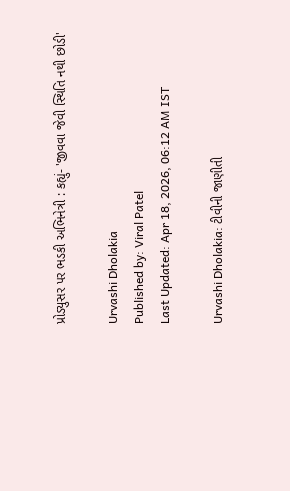પ્રોડ્યુસર પર ભડકી અભિનેત્રી : કહ્યું- 'જીવવા જેવી સ્થિતિ નથી છોડી'

Urvashi Dholakia
Published by: Viral Patel
Last Updated: Apr 18, 2026, 06:12 AM IST

Urvashi Dholakia: ટીવીની જાણીતી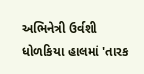અભિનેત્રી ઉર્વશી ધોળકિયા હાલમાં 'તારક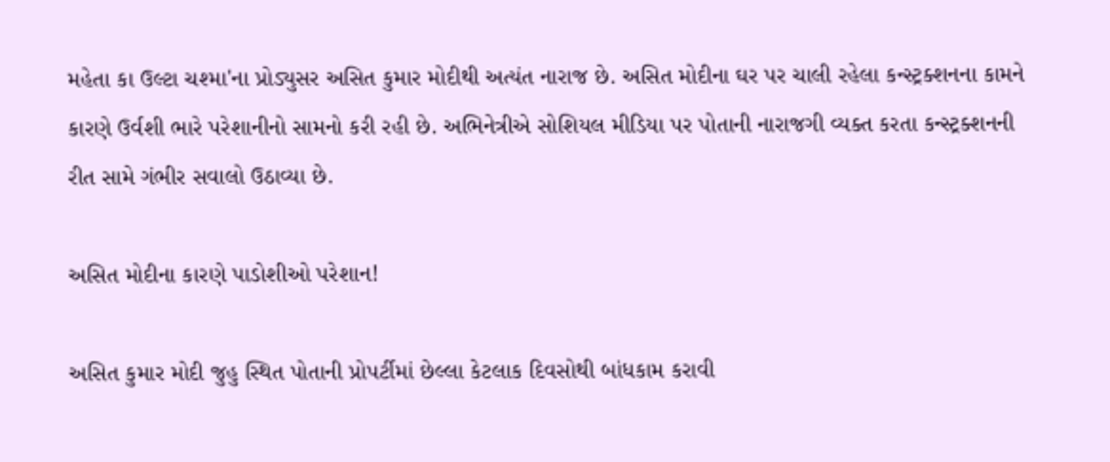મહેતા કા ઉલ્ટા ચશ્મા'ના પ્રોડ્યુસર અસિત કુમાર મોદીથી અત્યંત નારાજ છે. અસિત મોદીના ઘર પર ચાલી રહેલા કન્સ્ટ્રક્શનના કામને કારણે ઉર્વશી ભારે પરેશાનીનો સામનો કરી રહી છે. અભિનેત્રીએ સોશિયલ મીડિયા પર પોતાની નારાજગી વ્યક્ત કરતા કન્સ્ટ્રક્શનની રીત સામે ગંભીર સવાલો ઉઠાવ્યા છે.

અસિત મોદીના કારણે પાડોશીઓ પરેશાન!

અસિત કુમાર મોદી જુહુ સ્થિત પોતાની પ્રોપર્ટીમાં છેલ્લા કેટલાક દિવસોથી બાંધકામ કરાવી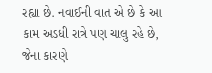રહ્યા છે. નવાઈની વાત એ છે કે આ કામ અડધી રાત્રે પણ ચાલુ રહે છે, જેના કારણે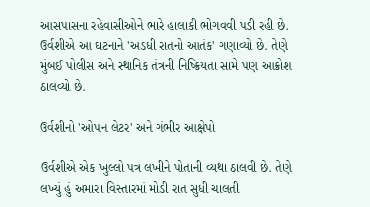આસપાસના રહેવાસીઓને ભારે હાલાકી ભોગવવી પડી રહી છે. ઉર્વશીએ આ ઘટનાને 'અડધી રાતનો આતંક' ગણાવ્યો છે. તેણે મુંબઈ પોલીસ અને સ્થાનિક તંત્રની નિષ્ક્રિયતા સામે પણ આક્રોશ ઠાલવ્યો છે.

ઉર્વશીનો 'ઓપન લેટર' અને ગંભીર આક્ષેપો

ઉર્વશીએ એક ખુલ્લો પત્ર લખીને પોતાની વ્યથા ઠાલવી છે. તેણે લખ્યું હું અમારા વિસ્તારમાં મોડી રાત સુધી ચાલતી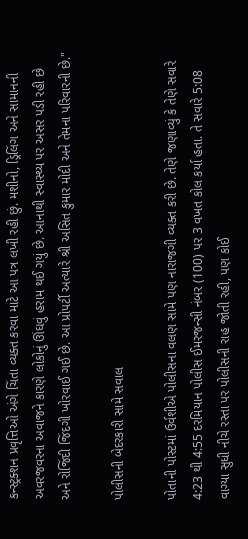કન્સ્ટ્રક્શન પ્રવૃત્તિઓ અંગે ચિંતા વ્યક્ત કરવા માટે આ પત્ર લખી રહી છું. મશીનો, ડ્રિલિંગ અને સામાનની અવરજવરના અવાજને કારણે લોકોનું ઊંઘવું હરામ થઈ ગયું છે. આનાથી સ્વાસ્થ્ય પર અસર પડી રહી છે અને રોજિંદી જિંદગી ખોરવાઈ ગઈ છે. આ પ્રોપર્ટી અત્યારે શ્રી અસિત કુમાર મોદી અને તેમના પરિવારની છે."

પોલીસની બેદરકારી સામે સવાલ

પોતાની પોસ્ટમાં ઉર્વશીએ પોલીસના વલણ સામે પણ નારાજગી વ્યક્ત કરી છે. તેણે જણાવ્યું કે તેણે સવારે 4:23 થી 4:55 દરમિયાન પોલીસ ઈમરજન્સી નંબર (100) પર 3 વખત કોલ કર્યા હતા. તે સવારે 5:08 વાગ્યા સુધી નીચે રસ્તા પર પોલીસની રાહ જોતી રહી, પણ કોઈ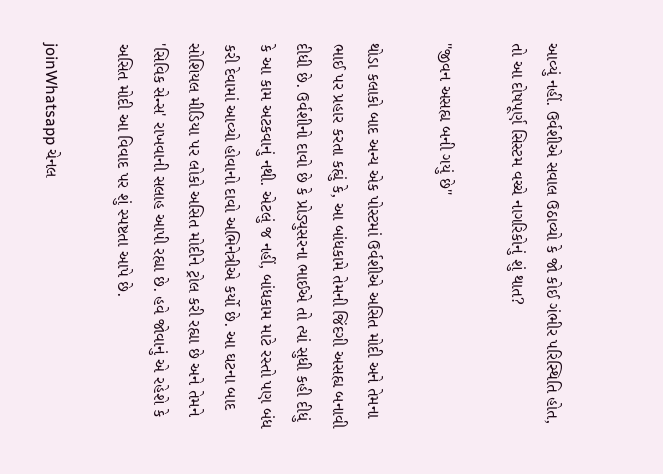આવ્યું નહીં. ઉર્વશીએ સવાલ ઉઠાવ્યો કે જો કોઈ ગંભીર પરિસ્થિતિ હોત, તો આ દોષપૂર્ણ સિસ્ટમ વચ્ચે નાગરિકોનું શું થાત?

"જીવન અસહ્ય બની ગયું છે"

થોડા કલાકો બાદ અન્ય એક પોસ્ટમાં ઉર્વશીએ અસિત મોદી અને તેમના ભાઈ પર પ્રહાર કરતા કહ્યું કે, આ બાંધકામે તેમની જિંદગી અસહ્ય બનાવી દીધી છે. ઉર્વશીનો દાવો છે કે પ્રોડ્યુસરના ભાઈએ તો ત્યાં સુધી કહી દીધું કે આ કામ અટકવાનું નથી. એટલું જ નહીં, બાંધકામ માટે રસ્તો પણ બંધ કરી દેવામાં આવ્યો હોવાનો દાવો અભિનેત્રીએ કર્યો છે. આ ઘટના બાદ સોશિયલ મીડિયા પર લોકો અસિત મોદીને ટ્રોલ કરી રહ્યા છે અને તેમને 'સિવિક સેન્સ' રાખવાની સલાહ આપી રહ્યા છે. હવે જોવાનું એ રહેશે કે અસિત મોદી આ વિવાદ પર શું સ્પષ્ટતા આપે છે.

joinWhatsapp ચેનલ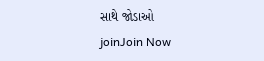સાથે જોડાઓ
joinJoin Now